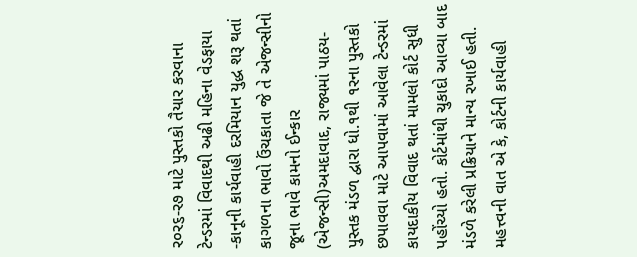ર૦ર૬-ર૭ માટે પુસ્તકો તૈયાર કરવાના ટેન્ડરમાં વિવાદથી અઢી મહિના વેડફાયા -કાનૂની કાર્યવાહી દરમિયાન યુદ્ધ શરૂ થતાં કાગળના ભાવો ઉંચકાતા જે તે એજન્સીનો જૂના ભાવે કામનો ઈન્કાર
(એજન્સી)અમદાવાદ, રાજ્યમાં પાઠય-પુસ્તક મંડળ દ્વારા ધો.૧થી ૧રના પુસ્તકો છપાવવા માટે આપવામાં આવેલા ટેન્ડરમાં કાયદાકીય વિવાદ થતાં મામલો કોર્ટ સુધી પહોંચ્યો હતો. કોર્ટમાંથી ચુકાદો આવ્યા બાદ મંડળે કરેલી પ્રક્રિયાને માન્ય રખાઈ હતી.
મહત્ત્વની વાત એ કે, કોર્ટની કાર્યવાહી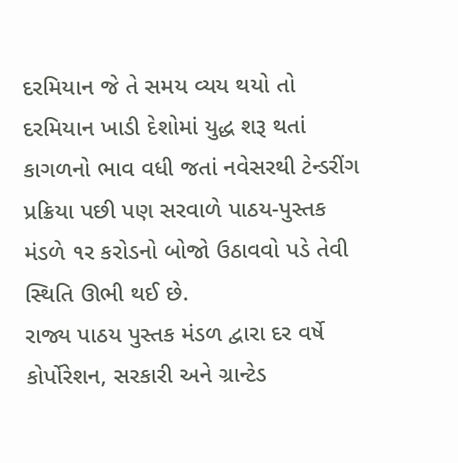દરમિયાન જે તે સમય વ્યય થયો તો દરમિયાન ખાડી દેશોમાં યુદ્ધ શરૂ થતાં કાગળનો ભાવ વધી જતાં નવેસરથી ટેન્ડરીંગ પ્રક્રિયા પછી પણ સરવાળે પાઠય-પુસ્તક મંડળે ૧ર કરોડનો બોજો ઉઠાવવો પડે તેવી સ્થિતિ ઊભી થઈ છે.
રાજ્ય પાઠય પુસ્તક મંડળ દ્વારા દર વર્ષે કોર્પોરેશન, સરકારી અને ગ્રાન્ટેડ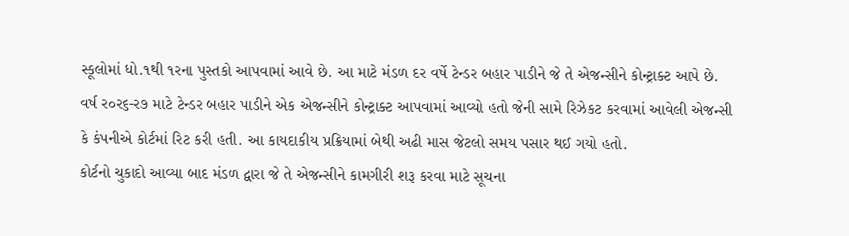સ્કૂલોમાં ધો.૧થી ૧રના પુસ્તકો આપવામાં આવે છે. આ માટે મંડળ દર વર્ષે ટેન્ડર બહાર પાડીને જે તે એજન્સીને કોન્ટ્રાક્ટ આપે છે. વર્ષ ર૦ર૬-ર૭ માટે ટેન્ડર બહાર પાડીને એક એજન્સીને કોન્ટ્રાક્ટ આપવામાં આવ્યો હતો જેની સામે રિઝેકટ કરવામાં આવેલી એજન્સી કે કંપનીએ કોર્ટમાં રિટ કરી હતી. આ કાયદાકીય પ્રક્રિયામાં બેથી અઢી માસ જેટલો સમય પસાર થઈ ગયો હતો.
કોર્ટનો ચુકાદો આવ્યા બાદ મંડળ દ્વારા જે તે એજન્સીને કામગીરી શરૂ કરવા માટે સૂચના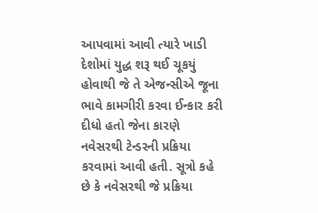આપવામાં આવી ત્યારે ખાડી દેશોમાં યુદ્ધ શરૂ થઈ ચૂકયું હોવાથી જે તે એજન્સીએ જૂના ભાવે કામગીરી કરવા ઈન્કાર કરી દીધો હતો જેના કારણે નવેસરથી ટેન્ડરની પ્રક્રિયા કરવામાં આવી હતી. સૂત્રો કહે છે કે નવેસરથી જે પ્રક્રિયા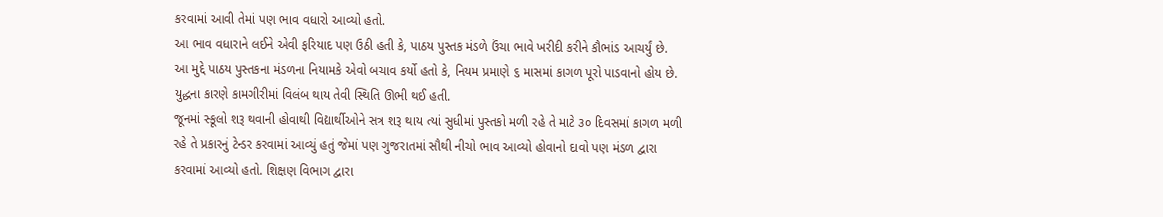કરવામાં આવી તેમાં પણ ભાવ વધારો આવ્યો હતો.
આ ભાવ વધારાને લઈને એવી ફરિયાદ પણ ઉઠી હતી કે, પાઠય પુસ્તક મંડળે ઉંચા ભાવે ખરીદી કરીને કૌભાંડ આચર્યું છે. આ મુદ્દે પાઠય પુસ્તકના મંડળના નિયામકે એવો બચાવ કર્યો હતો કે, નિયમ પ્રમાણે ૬ માસમાં કાગળ પૂરો પાડવાનો હોય છે. યુદ્ધના કારણે કામગીરીમાં વિલંબ થાય તેવી સ્થિતિ ઊભી થઈ હતી.
જૂનમાં સ્કૂલો શરૂ થવાની હોવાથી વિદ્યાર્થીઓને સત્ર શરૂ થાય ત્યાં સુધીમાં પુસ્તકો મળી રહે તે માટે ૩૦ દિવસમાં કાગળ મળી રહે તે પ્રકારનું ટેન્ડર કરવામાં આવ્યું હતું જેમાં પણ ગુજરાતમાં સૌથી નીચો ભાવ આવ્યો હોવાનો દાવો પણ મંડળ દ્વારા કરવામાં આવ્યો હતો. શિક્ષણ વિભાગ દ્વારા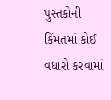પુસ્તકોની કિંમતમાં કોઈ વધારો કરવામાં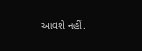આવશે નહીં.